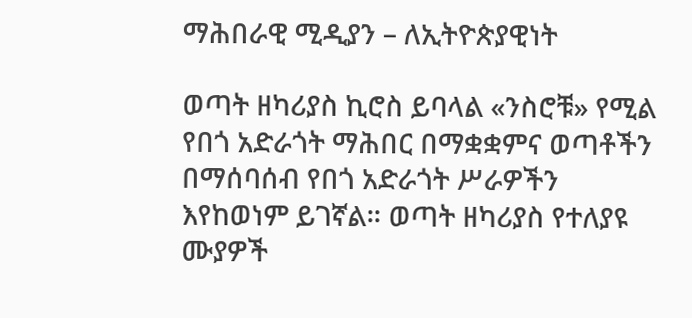ማሕበራዊ ሚዲያን – ለኢትዮጵያዊነት

ወጣት ዘካሪያስ ኪሮስ ይባላል «ንስሮቹ» የሚል የበጎ አድራጎት ማሕበር በማቋቋምና ወጣቶችን በማሰባሰብ የበጎ አድራጎት ሥራዎችን እየከወነም ይገኛል። ወጣት ዘካሪያስ የተለያዩ ሙያዎች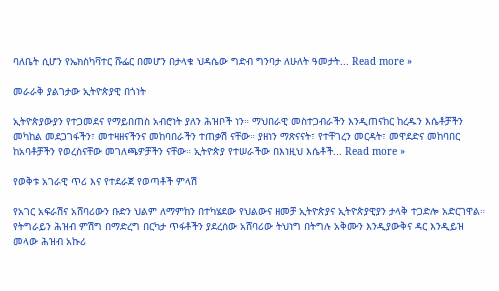ባለቤት ሲሆን የኤክስካቫተር ሹፌር በመሆን በታላቁ ህዳሴው ግድብ ግንባታ ለሁለት ዓመታት... Read more »

መራራቅ ያልገታው ኢትዮጵያዊ በጎነት

ኢትዮጵያውያን የተጋመደና የማይበጠስ አብሮነት ያለን ሕዝቦች ነን። ማህበራዊ መስተጋብራችን እንዲጠናከር ከረዱን እሴቶቻችን መካከል መደጋገፋችን፣ መተዛዘናችንና መከባበራችን ተጠቃሽ ናቸው። ያዘነን ማጽናናት፣ የተቸገረን መርዳት፣ መዋደድና መከባበር ከአባቶቻችን የወረስናቸው መገለጫዎቻችን ናቸው። ኢትዮጵያ የተሠራችው በእነዚህ እሴቶች... Read more »

የወቅቱ አገራዊ ጥሪ እና የተደራጀ የወጣቶች ምላሽ

የአገር አፍራሽና አሸባሪውን ቡድን ህልም ለማምከን በተካሄደው የህልውና ዘመቻ ኢትዮጵያና ኢትዮጵያዊያን ታላቅ ተጋድሎ አድርገዋል። የትግራይን ሕዝብ ምሽግ በማድረግ በርካታ ጥፋቶችን ያደረሰው አሸባሪው ትህነግ በትግሉ አቅሙን እንዲያውቅና ዳር እንዲይዝ መላው ሕዝብ አኩሪ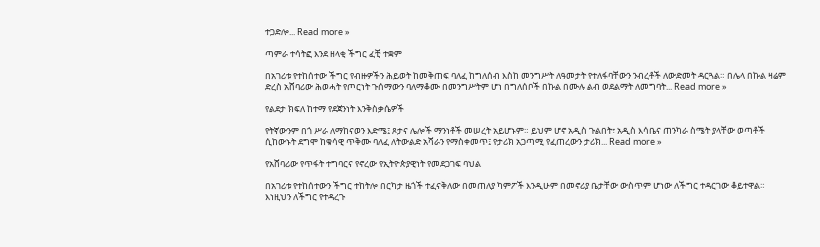ተጋድሎ... Read more »

ጣምራ ተሳትፎ እንደ ዘላቂ ችግር ፈቺ ተቋም

በአገሪቱ የተከሰተው ችግር የብዙዎችን ሕይወት ከመቅጠፍ ባለፈ ከግለሰብ እስከ መንግሥት ለዓመታት የተለፋባቸውን ንብረቶች ለውድመት ዳርጓል። በሌላ በኩል ዛሬም ድረስ አሸባሪው ሕወሓት የጦርነት ጉሰማውን ባለማቆሙ በመንግሥትም ሆነ በግለሰቦች በኩል በሙሉ ልብ ወደልማት ለመግባት... Read more »

የልደታ ክፍለ ከተማ የደጀንነት እንቅስቃሴዎች

የትኛውንም በጎ ሥራ ለማከናወን እድሜ፤ ጾታና ሌሎች ማንነቶች መሠረት አይሆኑም። ይህም ሆኖ አዲስ ጉልበት፣ አዲስ እሳቤና ጠንካራ ስሜት ያላቸው ወጣቶች ሲከውኑት ደግሞ ከቁሳዊ ጥቅሙ ባለፈ ለትውልድ አሻራን የማስቀመጥ፤ የታሪክ አጋጣሚ የፈጠረውን ታሪክ... Read more »

የአሸባሪው የጥፋት ተግባርና የኖረው የኢትዮጵያዊነት የመደጋገፍ ባህል

በአገሪቱ የተከሰተውን ችግር ተከትሎ በርካታ ዜጎች ተፈናቅለው በመጠለያ ካምፖች እንዲሁም በመኖሪያ ቤታቸው ውስጥም ሆነው ለችግር ተዳርገው ቆይተዋል። እነዚህን ለችግር የተዳረጉ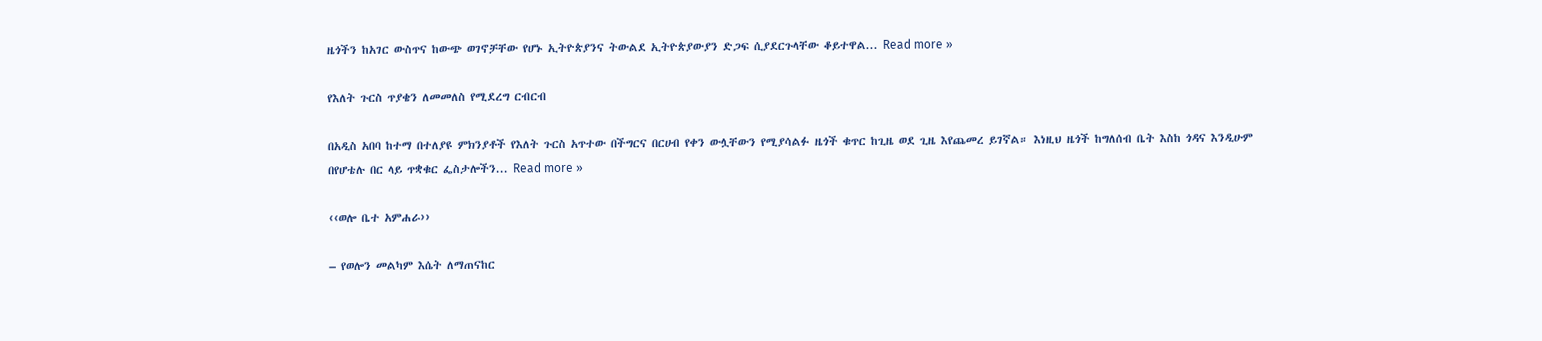ዜጎችን ከአገር ውስጥና ከውጭ ወገኖቻቸው የሆኑ ኢትዮጵያንና ትውልደ ኢትዮጵያውያን ድጋፍ ሲያደርጉላቸው ቆይተዋል... Read more »

የእለት ጉርስ ጥያቄን ለመመለስ የሚደረግ ርብርብ

በአዲስ አበባ ከተማ በተለያዩ ምክንያቶች የእለት ጉርስ አጥተው በችግርና በርሀብ የቀን ውሏቸውን የሚያሳልፉ ዜጎች ቁጥር ከጊዜ ወደ ጊዜ እየጨመረ ይገኛል። እነዚህ ዜጎች ከግለሰብ ቤት እስከ ጎዳና እንዲሁም በየሆቴሉ በር ላይ ጥቋቁር ፌስታሎችን... Read more »

‹‹ወሎ ቤተ አምሐራ››

– የወሎን መልካም እሴት ለማጠናከር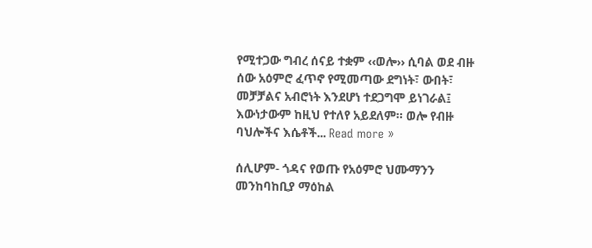የሚተጋው ግብረ ሰናይ ተቋም ‹‹ወሎ›› ሲባል ወደ ብዙ ሰው አዕምሮ ፈጥኖ የሚመጣው ደግነት፣ ውበት፣ መቻቻልና አብሮነት እንደሆነ ተደጋግሞ ይነገራል፤ እውነታውም ከዚህ የተለየ አይደለም። ወሎ የብዙ ባህሎችና እሴቶች... Read more »

ሰሊሆም- ጎዳና የወጡ የአዕምሮ ህሙማንን መንከባከቢያ ማዕከል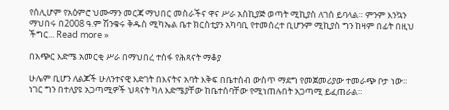የሰሊሆም የአዕምሮ ህሙማን መርጃ ማህበር መስራችና ዋና ሥራ አስኪያጅ ወጣት ሚኪያስ ለገሰ ይባላል። ምንም እንኳን ማህበሩ በ2008 ዓ.ም ሽንቁሩ ቅዱስ ሚካኤል ቤተ ክርስቲያን አካባቢ የተመሰረተ ቢሆንም ሚኪያስ ግን ከዛም በፊት በዚህ ችግር... Read more »

በአጭር እድሜ አመርቂ ሥራ በማህበረ ተስፋ የሕጻናት ማቆያ

ሁሌም ቢሆን ለልጆች ሁለንተናዊ እድገት በእናትና አባት እቅፍ በቤተሰብ ውስጥ ማደግ የመጀመሪያው ተመራጭ ቦታ ነው። ነገር ግን በተለያዩ አጋጣሚዎች ህጻናት ካለ እድሜያቸው ከቤተሰባቸው የሚነጠሉበት አጋጣሚ ይፈጠራል።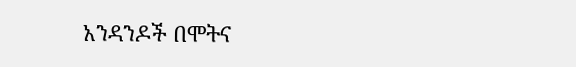አንዳንዶች በሞትና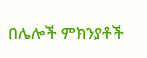በሌሎች ምክንያቶች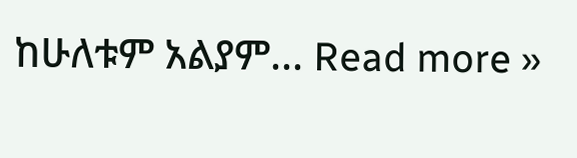ከሁለቱም አልያም... Read more »